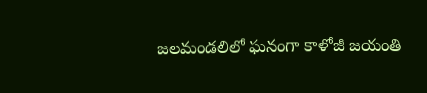జలమండలిలో ఘనంగా కాళోజీ జయంతి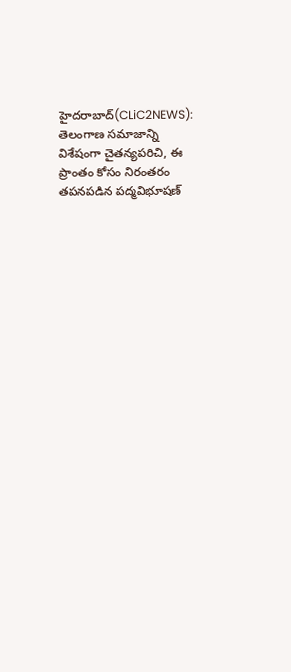హైదరాబాద్(CLiC2NEWS): తెలంగాణ సమాజాన్ని విశేషంగా చైతన్యపరిచి, ఈ ప్రాంతం కోసం నిరంతరం తపనపడిన పద్మవిభూషణ్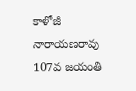కాళోజీ నారాయణరావు 107వ జయంతి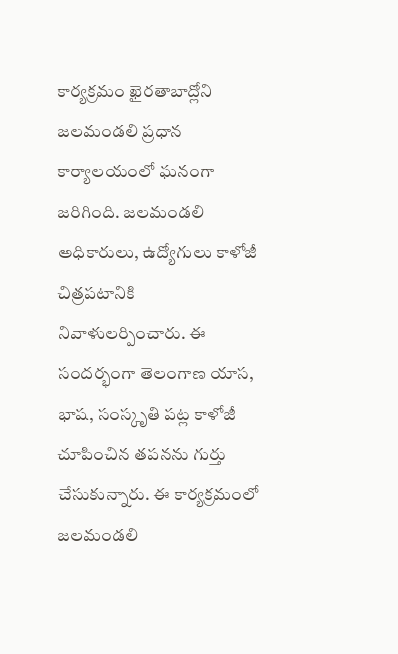కార్యక్రమం ఖైరతాబాద్లోని జలమండలి ప్రధాన కార్యాలయంలో ఘనంగా జరిగింది. జలమండలి అధికారులు, ఉద్యోగులు కాళోజీ చిత్రపటానికి నివాళులర్పించారు. ఈ సందర్భంగా తెలంగాణ యాస, భాష, సంస్కృతి పట్ల కాళోజీ చూపించిన తపనను గుర్తు చేసుకున్నారు. ఈ కార్యక్రమంలో జలమండలి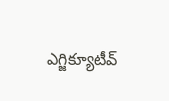ఎగ్జిక్యూటీవ్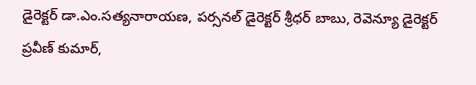డైరెక్టర్ డా.ఎం.సత్యనారాయణ, పర్సనల్ డైరెక్టర్ శ్రీధర్ బాబు, రెవెన్యూ డైరెక్టర్ ప్రవీణ్ కుమార్,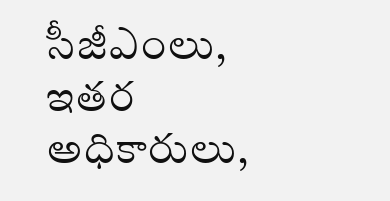సీజీఎంలు, ఇతర అధికారులు,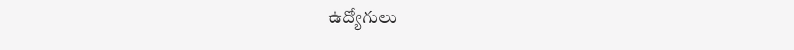ఉద్యోగులు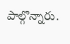పాల్గొన్నారు.